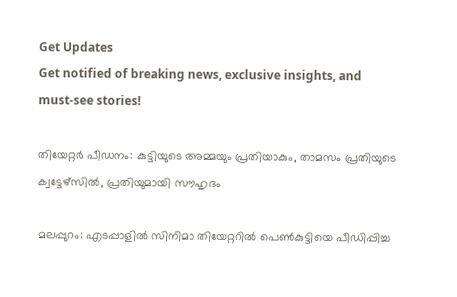Get Updates
Get notified of breaking news, exclusive insights, and must-see stories!

തിയേറ്റര്‍ പീഡനം: കുട്ടിയുടെ അമ്മയും പ്രതിയാകും, താമസം പ്രതിയുടെ ക്വട്ടേഴ്‌സില്‍, പ്രതിയുമായി സൗഹൃദം

മലപ്പുറം: എടപ്പാളില്‍ സിനിമാ തിയേറ്ററില്‍ പെണ്‍കുട്ടിയെ പീഡിപ്പിച്ച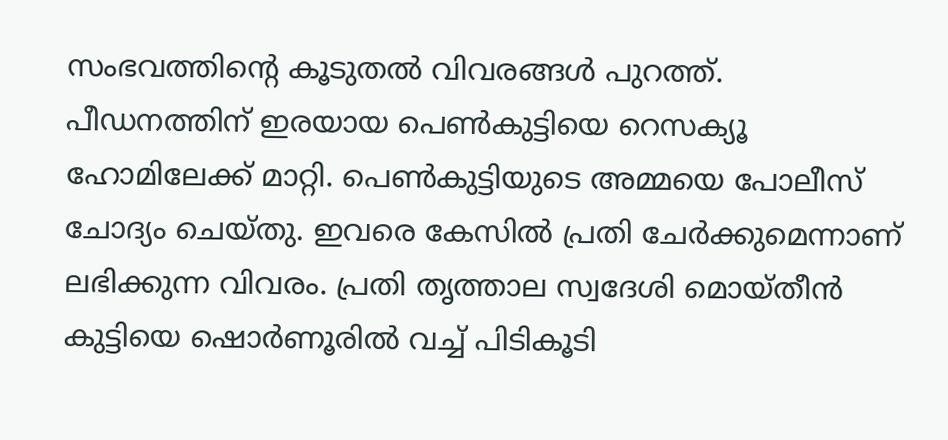സംഭവത്തിന്റെ കൂടുതല്‍ വിവരങ്ങള്‍ പുറത്ത്. പീഡനത്തിന് ഇരയായ പെണ്‍കുട്ടിയെ റെസക്യൂ ഹോമിലേക്ക് മാറ്റി. പെണ്‍കുട്ടിയുടെ അമ്മയെ പോലീസ് ചോദ്യം ചെയ്തു. ഇവരെ കേസില്‍ പ്രതി ചേര്‍ക്കുമെന്നാണ് ലഭിക്കുന്ന വിവരം. പ്രതി തൃത്താല സ്വദേശി മൊയ്തീന്‍ കുട്ടിയെ ഷൊര്‍ണൂരില്‍ വച്ച് പിടികൂടി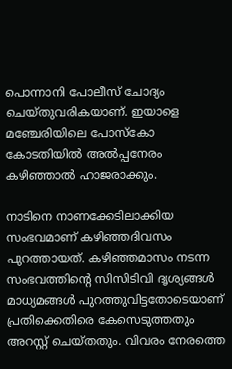പൊന്നാനി പോലീസ് ചോദ്യം ചെയ്തുവരികയാണ്. ഇയാളെ മഞ്ചേരിയിലെ പോസ്‌കോ കോടതിയില്‍ അല്‍പ്പനേരം കഴിഞ്ഞാല്‍ ഹാജരാക്കും.

നാടിനെ നാണക്കേടിലാക്കിയ സംഭവമാണ് കഴിഞ്ഞദിവസം പുറത്തായത്. കഴിഞ്ഞമാസം നടന്ന സംഭവത്തിന്റെ സിസിടിവി ദൃശ്യങ്ങള്‍ മാധ്യമങ്ങള്‍ പുറത്തുവിട്ടതോടെയാണ് പ്രതിക്കെതിരെ കേസെടുത്തതും അറസ്റ്റ് ചെയ്തതും. വിവരം നേരത്തെ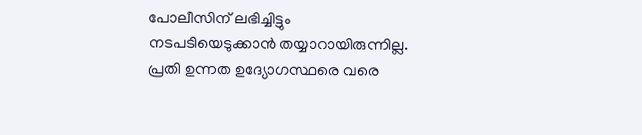പോലീസിന് ലഭിച്ചിട്ടും നടപടിയെടുക്കാന്‍ തയ്യാറായിരുന്നില്ല. പ്രതി ഉന്നത ഉദ്യോഗസ്ഥരെ വരെ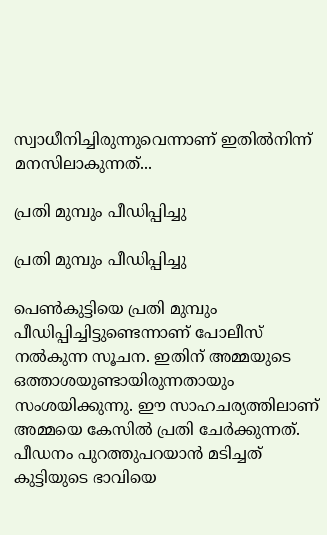സ്വാധീനിച്ചിരുന്നുവെന്നാണ് ഇതില്‍നിന്ന് മനസിലാകുന്നത്...

പ്രതി മുമ്പും പീഡിപ്പിച്ചു

പ്രതി മുമ്പും പീഡിപ്പിച്ചു

പെണ്‍കുട്ടിയെ പ്രതി മുമ്പും പീഡിപ്പിച്ചിട്ടുണ്ടെന്നാണ് പോലീസ് നല്‍കുന്ന സൂചന. ഇതിന് അമ്മയുടെ ഒത്താശയുണ്ടായിരുന്നതായും സംശയിക്കുന്നു. ഈ സാഹചര്യത്തിലാണ് അമ്മയെ കേസില്‍ പ്രതി ചേര്‍ക്കുന്നത്. പീഡനം പുറത്തുപറയാന്‍ മടിച്ചത് കുട്ടിയുടെ ഭാവിയെ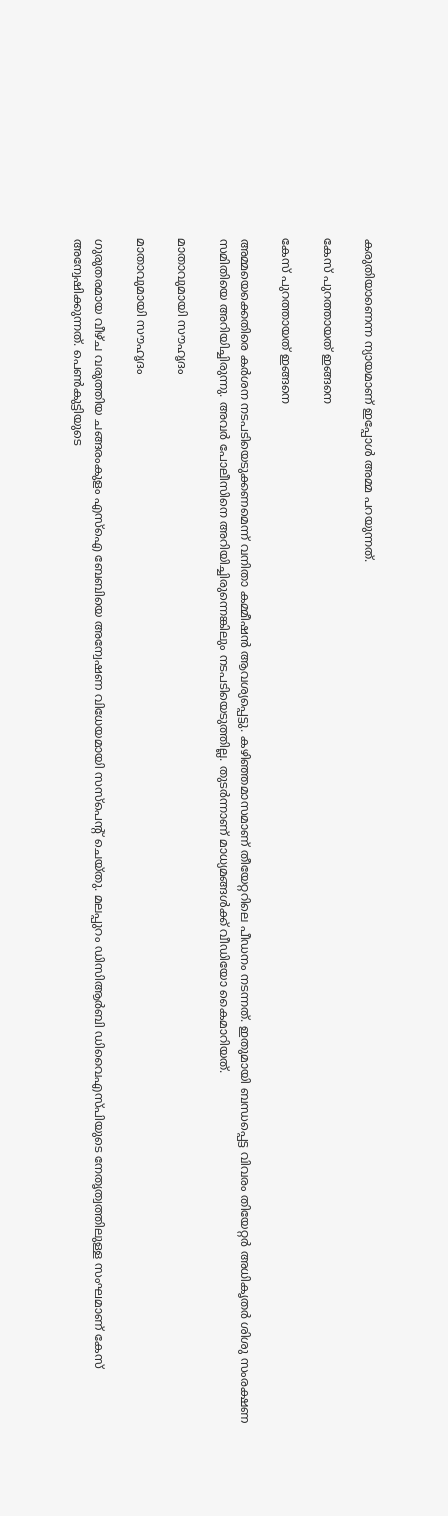കരുതിയാണെന്ന ന്യായമാണ് ഇപ്പോള്‍ അമ്മ പറയുന്നത്.

കേസ് പുറത്തായത് ഇങ്ങനെ

കേസ് പുറത്തായത് ഇങ്ങനെ

അമ്മയെക്കെതിരെ കര്‍ശന നടപടിയെടുക്കണമെന്ന് വനിതാ കമ്മീഷന്‍ ആവശ്യപ്പെട്ടു. കഴിഞ്ഞമാസമാണ് തീയേറ്ററിലെ പീഡനം നടന്നത്. ഇതുമായി ബന്ധപ്പെട്ട വിവരം തിയേറ്റര്‍ അധികൃതര്‍ ശിശു സംരക്ഷണ സമിതിയെ അറിയിച്ചിരുന്നു. അവര്‍ പോലീസിനെ അറിയിച്ചിരുന്നെങ്കിലും നടപടിയെടുത്തില്ല. തുടര്‍ന്നാണ് മാധ്യമങ്ങള്‍ക്ക് വീഡിയോ കൈമാറിയത്.

മാതാവുമായി സൗഹൃദം

മാതാവുമായി സൗഹൃദം

ഗുരുതരമായ വീഴ്ച വരുത്തിയ ചങ്ങരംകുളം എസ്‌ഐ ബേബിയെ അന്വേഷണ വിധേയമായി സസ്‌പെന്റ് ചെയ്തു. മലപ്പുറം ഡിസിആര്‍ബി ഡിവൈഎസ്പിയുടെ നേതൃത്വത്തിലുള്ള സംഘമാണ് കേസ് അന്വേഷിക്കുന്നത്. പെണ്‍കുട്ടിയുടെ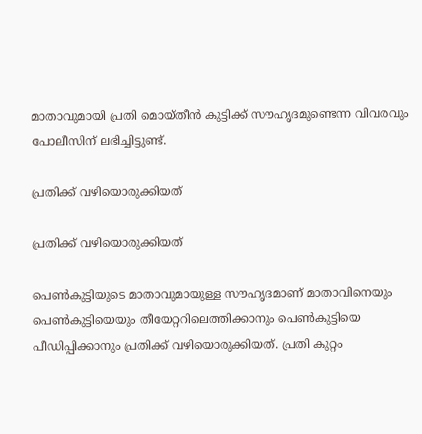മാതാവുമായി പ്രതി മൊയ്തീന്‍ കുട്ടിക്ക് സൗഹൃദമുണ്ടെന്ന വിവരവും പോലീസിന് ലഭിച്ചിട്ടുണ്ട്.

പ്രതിക്ക് വഴിയൊരുക്കിയത്

പ്രതിക്ക് വഴിയൊരുക്കിയത്

പെണ്‍കുട്ടിയുടെ മാതാവുമായുള്ള സൗഹൃദമാണ് മാതാവിനെയും പെണ്‍കുട്ടിയെയും തീയേറ്ററിലെത്തിക്കാനും പെണ്‍കുട്ടിയെ പീഡിപ്പിക്കാനും പ്രതിക്ക് വഴിയൊരുക്കിയത്. പ്രതി കുറ്റം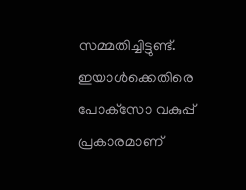സമ്മതിച്ചിട്ടുണ്ട്. ഇയാള്‍ക്കെതിരെ പോക്‌സോ വകുപ്പ് പ്രകാരമാണ്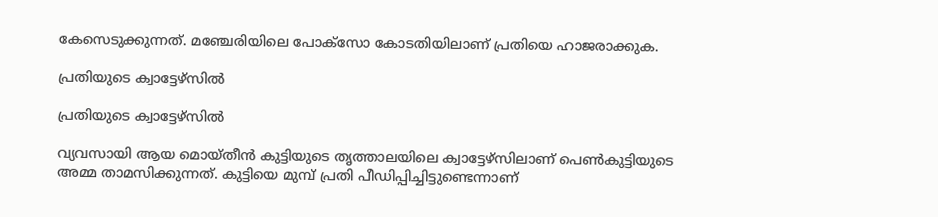കേസെടുക്കുന്നത്. മഞ്ചേരിയിലെ പോക്‌സോ കോടതിയിലാണ് പ്രതിയെ ഹാജരാക്കുക.

പ്രതിയുടെ ക്വാട്ടേഴ്‌സില്‍

പ്രതിയുടെ ക്വാട്ടേഴ്‌സില്‍

വ്യവസായി ആയ മൊയ്തീന്‍ കുട്ടിയുടെ തൃത്താലയിലെ ക്വാട്ടേഴ്‌സിലാണ് പെണ്‍കുട്ടിയുടെ അമ്മ താമസിക്കുന്നത്. കുട്ടിയെ മുമ്പ് പ്രതി പീഡിപ്പിച്ചിട്ടുണ്ടെന്നാണ്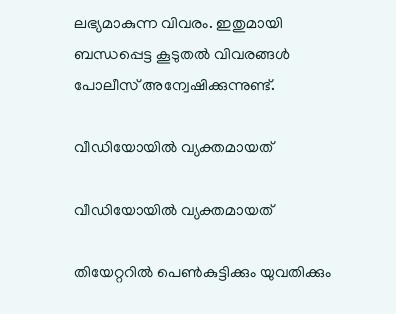ലഭ്യമാകുന്ന വിവരം. ഇതുമായി ബന്ധപ്പെട്ട കൂടുതല്‍ വിവരങ്ങള്‍ പോലീസ് അന്വേഷിക്കുന്നുണ്ട്.

വീഡിയോയില്‍ വ്യക്തമായത്

വീഡിയോയില്‍ വ്യക്തമായത്

തിയേറ്ററില്‍ പെണ്‍കുട്ടിക്കും യുവതിക്കും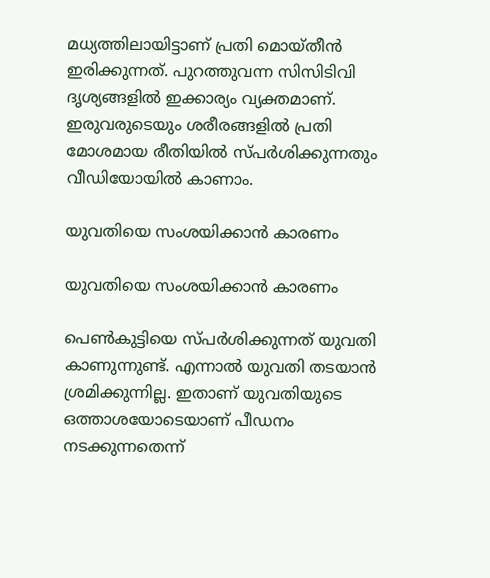മധ്യത്തിലായിട്ടാണ് പ്രതി മൊയ്തീന്‍ ഇരിക്കുന്നത്. പുറത്തുവന്ന സിസിടിവി ദൃശ്യങ്ങളില്‍ ഇക്കാര്യം വ്യക്തമാണ്. ഇരുവരുടെയും ശരീരങ്ങളില്‍ പ്രതി മോശമായ രീതിയില്‍ സ്പര്‍ശിക്കുന്നതും വീഡിയോയില്‍ കാണാം.

യുവതിയെ സംശയിക്കാന്‍ കാരണം

യുവതിയെ സംശയിക്കാന്‍ കാരണം

പെണ്‍കുട്ടിയെ സ്പര്‍ശിക്കുന്നത് യുവതി കാണുന്നുണ്ട്. എന്നാല്‍ യുവതി തടയാന്‍ ശ്രമിക്കുന്നില്ല. ഇതാണ് യുവതിയുടെ ഒത്താശയോടെയാണ് പീഡനം നടക്കുന്നതെന്ന്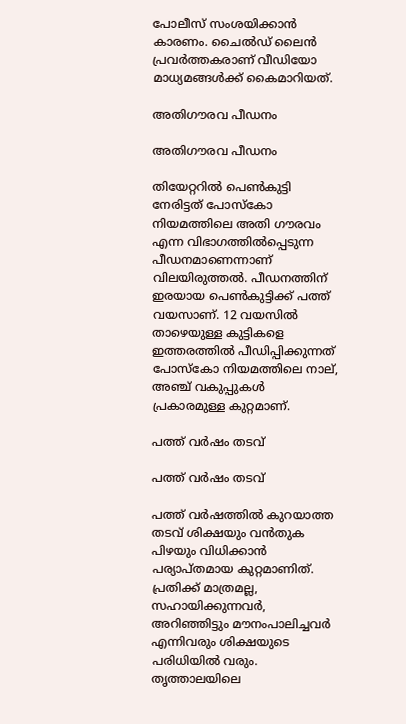പോലീസ് സംശയിക്കാന്‍ കാരണം. ചൈല്‍ഡ് ലൈന്‍ പ്രവര്‍ത്തകരാണ് വീഡിയോ മാധ്യമങ്ങള്‍ക്ക് കൈമാറിയത്.

അതിഗൗരവ പീഡനം

അതിഗൗരവ പീഡനം

തിയേറ്ററില്‍ പെണ്‍കുട്ടി നേരിട്ടത് പോസ്‌കോ നിയമത്തിലെ അതി ഗൗരവം എന്ന വിഭാഗത്തില്‍പ്പെടുന്ന പീഡനമാണെന്നാണ് വിലയിരുത്തല്‍. പീഡനത്തിന് ഇരയായ പെണ്‍കുട്ടിക്ക് പത്ത് വയസാണ്. 12 വയസില്‍ താഴെയുള്ള കുട്ടികളെ ഇത്തരത്തില്‍ പീഡിപ്പിക്കുന്നത് പോസ്‌കോ നിയമത്തിലെ നാല്, അഞ്ച് വകുപ്പുകള്‍ പ്രകാരമുള്ള കുറ്റമാണ്.

പത്ത് വര്‍ഷം തടവ്

പത്ത് വര്‍ഷം തടവ്

പത്ത് വര്‍ഷത്തില്‍ കുറയാത്ത തടവ് ശിക്ഷയും വന്‍തുക പിഴയും വിധിക്കാന്‍ പര്യാപ്തമായ കുറ്റമാണിത്. പ്രതിക്ക് മാത്രമല്ല, സഹായിക്കുന്നവര്‍, അറിഞ്ഞിട്ടും മൗനംപാലിച്ചവര്‍ എന്നിവരും ശിക്ഷയുടെ പരിധിയില്‍ വരും. തൃത്താലയിലെ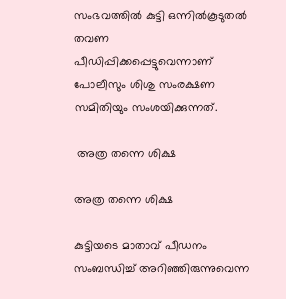സംഭവത്തില്‍ കുട്ടി ഒന്നില്‍കൂടുതല്‍ തവണ പീഡിപ്പിക്കപ്പെട്ടുവെന്നാണ് പോലീസും ശിശു സംരക്ഷണ സമിതിയും സംശയിക്കുന്നത്.

 അത്ര തന്നെ ശിക്ഷ

അത്ര തന്നെ ശിക്ഷ

കുട്ടിയടെ മാതാവ് പീഡനം സംബന്ധിച്ച് അറിഞ്ഞിരുന്നുവെന്ന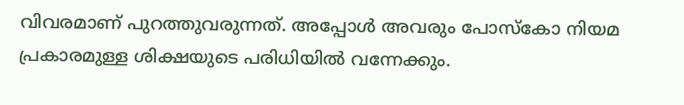വിവരമാണ് പുറത്തുവരുന്നത്. അപ്പോള്‍ അവരും പോസ്‌കോ നിയമ പ്രകാരമുള്ള ശിക്ഷയുടെ പരിധിയില്‍ വന്നേക്കും.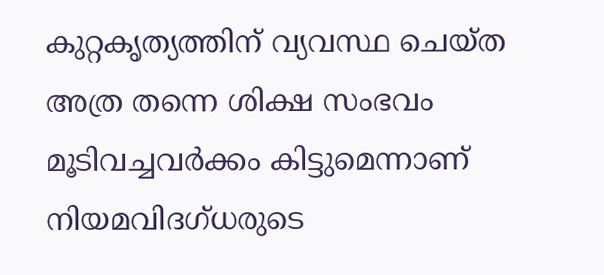കുറ്റകൃത്യത്തിന് വ്യവസ്ഥ ചെയ്ത അത്ര തന്നെ ശിക്ഷ സംഭവം മൂടിവച്ചവര്‍ക്കം കിട്ടുമെന്നാണ് നിയമവിദഗ്ധരുടെ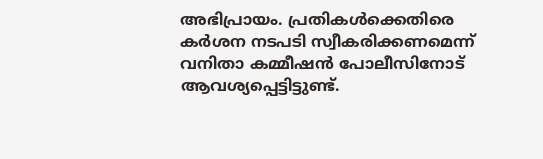അഭിപ്രായം. പ്രതികള്‍ക്കെതിരെ കര്‍ശന നടപടി സ്വീകരിക്കണമെന്ന് വനിതാ കമ്മീഷന്‍ പോലീസിനോട് ആവശ്യപ്പെട്ടിട്ടുണ്ട്.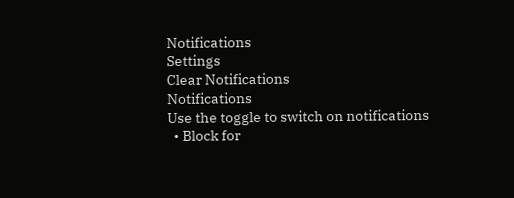Notifications
Settings
Clear Notifications
Notifications
Use the toggle to switch on notifications
  • Block for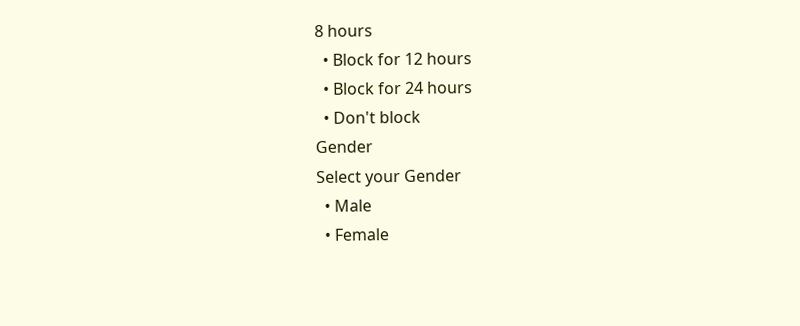8 hours
  • Block for 12 hours
  • Block for 24 hours
  • Don't block
Gender
Select your Gender
  • Male
  • Female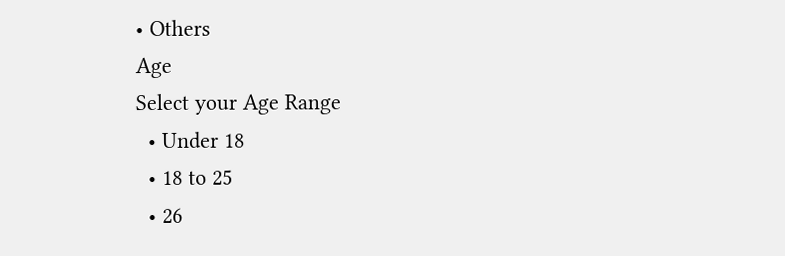• Others
Age
Select your Age Range
  • Under 18
  • 18 to 25
  • 26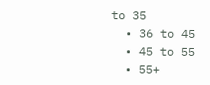to 35
  • 36 to 45
  • 45 to 55
  • 55+